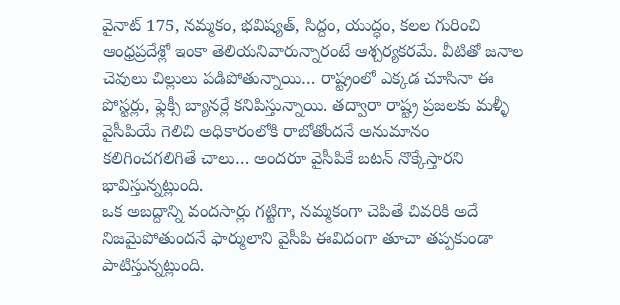వైనాట్ 175, నమ్మకం, భవిష్యత్, సిద్దం, యుద్ధం, కలల గురించి ఆంధ్రప్రదేశ్లో ఇంకా తెలియనివారున్నారంటే ఆశ్చర్యకరమే. వీటితో జనాల చెవులు చిల్లులు పడిపోతున్నాయి… రాష్ట్రంలో ఎక్కడ చూసినా ఈ పోస్టర్లు, ఫ్లెక్సీ బ్యానర్లే కనిపిస్తున్నాయి. తద్వారా రాష్ట్ర ప్రజలకు మళ్ళీ వైసీపియే గెలిచి అధికారంలోకి రాబోతోందనే అనుమానం కలిగించగలిగితే చాలు… అందరూ వైసీపికే బటన్ నొక్కేస్తారని భావిస్తున్నట్లుంది.
ఒక అబద్దాన్ని వందసార్లు గట్టిగా, నమ్మకంగా చెపితే చివరికి అదే నిజమైపోతుందనే ఫార్ములాని వైసీపి ఈవిదంగా తూచా తప్పకుండా పాటిస్తున్నట్లుంది.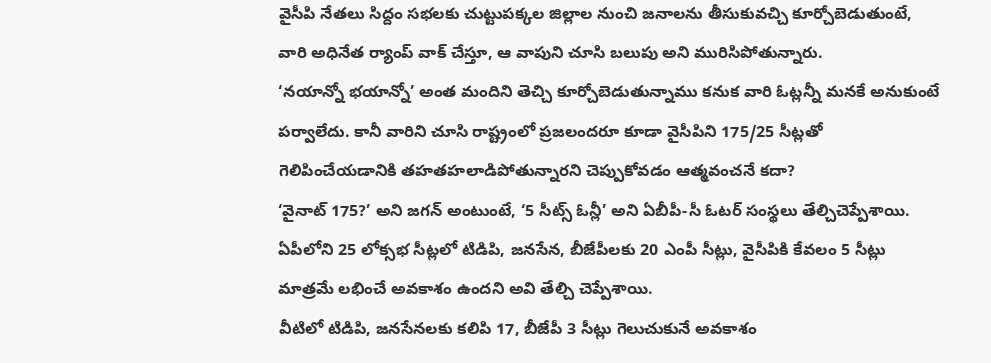వైసీపి నేతలు సిద్దం సభలకు చుట్టుపక్కల జిల్లాల నుంచి జనాలను తీసుకువచ్చి కూర్చోబెడుతుంటే, వారి అధినేత ర్యాంప్ వాక్ చేస్తూ, ఆ వాపుని చూసి బలుపు అని మురిసిపోతున్నారు.
‘నయాన్నో భయాన్నో’ అంత మందిని తెచ్చి కూర్చోబెడుతున్నాము కనుక వారి ఓట్లన్నీ మనకే అనుకుంటే పర్వాలేదు. కానీ వారిని చూసి రాష్ట్రంలో ప్రజలందరూ కూడా వైసీపిని 175/25 సీట్లతో గెలిపించేయడానికి తహతహలాడిపోతున్నారని చెప్పుకోవడం ఆత్మవంచనే కదా?
‘వైనాట్ 175?’ అని జగన్ అంటుంటే, ‘5 సీట్స్ ఓన్లీ’ అని ఏబీపీ-సీ ఓటర్ సంస్థలు తేల్చిచెప్పేశాయి.
ఏపీలోని 25 లోక్సభ సీట్లలో టిడిపి, జనసేన, బీజేపీలకు 20 ఎంపీ సీట్లు, వైసీపికి కేవలం 5 సీట్లు మాత్రమే లభించే అవకాశం ఉందని అవి తేల్చి చెప్పేశాయి.
వీటిలో టిడిపి, జనసేనలకు కలిపి 17, బీజేపీ 3 సీట్లు గెలుచుకునే అవకాశం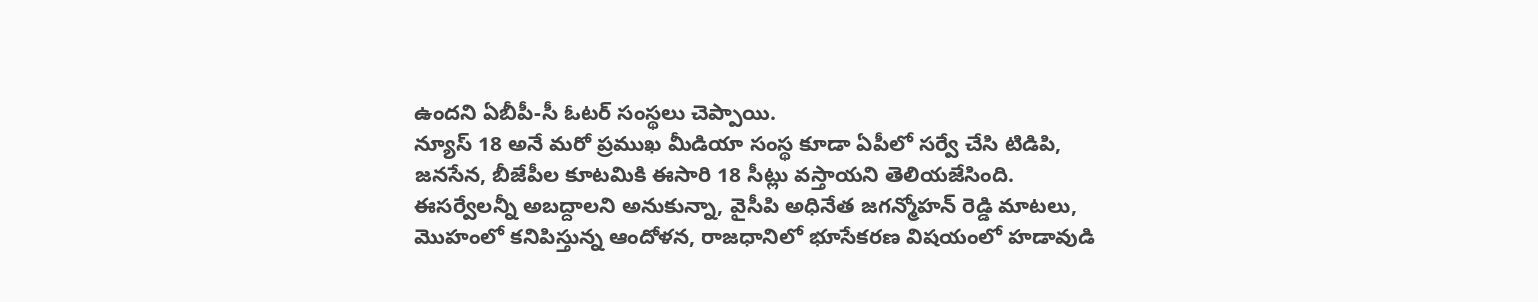ఉందని ఏబీపీ-సీ ఓటర్ సంస్థలు చెప్పాయి.
న్యూస్ 18 అనే మరో ప్రముఖ మీడియా సంస్థ కూడా ఏపీలో సర్వే చేసి టిడిపి, జనసేన, బీజేపీల కూటమికి ఈసారి 18 సీట్లు వస్తాయని తెలియజేసింది.
ఈసర్వేలన్నీ అబద్దాలని అనుకున్నా, వైసీపి అధినేత జగన్మోహన్ రెడ్డి మాటలు, మొహంలో కనిపిస్తున్న ఆందోళన, రాజధానిలో భూసేకరణ విషయంలో హడావుడి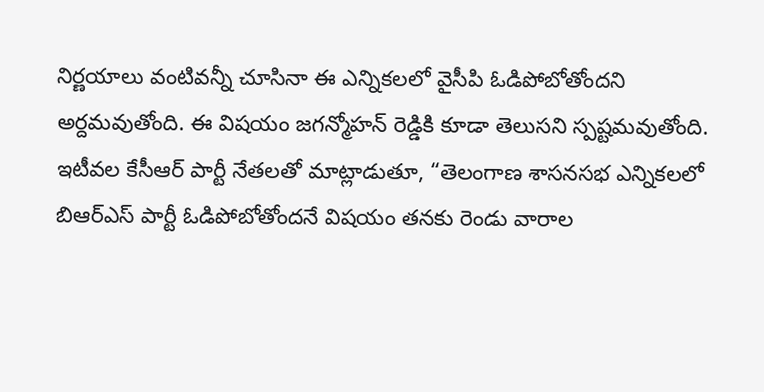నిర్ణయాలు వంటివన్నీ చూసినా ఈ ఎన్నికలలో వైసీపి ఓడిపోబోతోందని అర్దమవుతోంది. ఈ విషయం జగన్మోహన్ రెడ్డికి కూడా తెలుసని స్పష్టమవుతోంది.
ఇటీవల కేసీఆర్ పార్టీ నేతలతో మాట్లాడుతూ, “తెలంగాణ శాసనసభ ఎన్నికలలో బిఆర్ఎస్ పార్టీ ఓడిపోబోతోందనే విషయం తనకు రెండు వారాల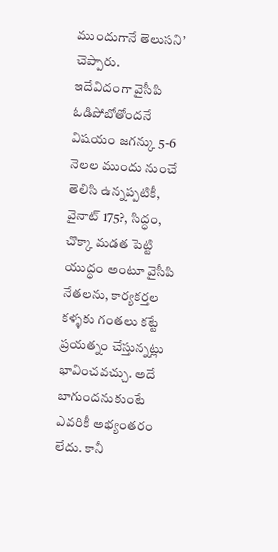ముందుగానే తెలుసని’ చెప్పారు.
ఇదేవిదంగా వైసీపి ఓడిపోబోతోందనే విషయం జగన్కు 5-6 నెలల ముందు నుంచే తెలిసి ఉన్నప్పటికీ, వైనాట్ 175?, సిద్ధం, చొక్కా మడత పెట్టి యుద్ధం అంటూ వైసీపి నేతలను, కార్యకర్తల కళ్ళకు గంతలు కట్టే ప్రయత్నం చేస్తున్నట్లు భావించవచ్చు. అదే బాగుందనుకుంటే ఎవరికీ అభ్యంతరం లేదు. కానీ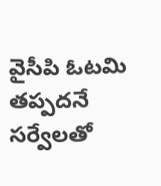వైసీపి ఓటమి తప్పదనే సర్వేలతో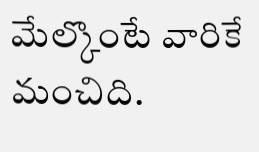మేల్కొంటే వారికే మంచిది.